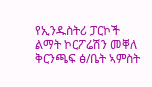የኢንዱስትሪ ፓርኮች ልማት ኮርፖሬሽን መቐለ ቅርንጫፍ ፅ/ቤት ኣምስት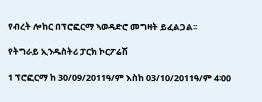የብረት ሎከር በፕሮፎርማ ኣወዳድሮ መግዛት ይፈልጋል፡፡

የትግራይ ኢንዱስትሪ ፓርክ ኮርፖሬሽ

1 ፕሮፎርማ ከ 30/09/2011ዓ/ም እስከ 03/10/2011ዓ/ም 4፡00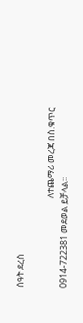ሰዓት ደረስ

                                             ለተጨማሪ መረጃ በስ.ቁጥር 0914-722381 መደወል ይቻላል፡፡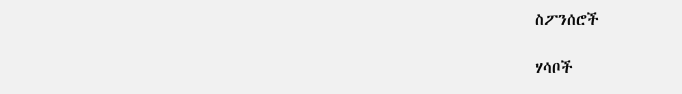ስፖንሰሮች

ሃሳቦች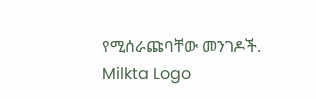የሚሰራጩባቸው መንገዶች.
Milkta Logo